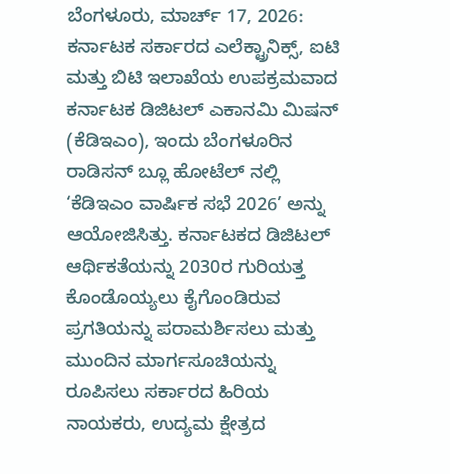ಬೆಂಗಳೂರು, ಮಾರ್ಚ್ 17, 2026: ಕರ್ನಾಟಕ ಸರ್ಕಾರದ ಎಲೆಕ್ಟ್ರಾನಿಕ್ಸ್, ಐಟಿ ಮತ್ತು ಬಿಟಿ ಇಲಾಖೆಯ ಉಪಕ್ರಮವಾದ ಕರ್ನಾಟಕ ಡಿಜಿಟಲ್ ಎಕಾನಮಿ ಮಿಷನ್ (ಕೆಡಿಇಎಂ), ಇಂದು ಬೆಂಗಳೂರಿನ ರಾಡಿಸನ್ ಬ್ಲೂ ಹೋಟೆಲ್ ನಲ್ಲಿ ‘ಕೆಡಿಇಎಂ ವಾರ್ಷಿಕ ಸಭೆ 2026’ ಅನ್ನು ಆಯೋಜಿಸಿತ್ತು. ಕರ್ನಾಟಕದ ಡಿಜಿಟಲ್ ಆರ್ಥಿಕತೆಯನ್ನು 2030ರ ಗುರಿಯತ್ತ ಕೊಂಡೊಯ್ಯಲು ಕೈಗೊಂಡಿರುವ ಪ್ರಗತಿಯನ್ನು ಪರಾಮರ್ಶಿಸಲು ಮತ್ತು ಮುಂದಿನ ಮಾರ್ಗಸೂಚಿಯನ್ನು ರೂಪಿಸಲು ಸರ್ಕಾರದ ಹಿರಿಯ ನಾಯಕರು, ಉದ್ಯಮ ಕ್ಷೇತ್ರದ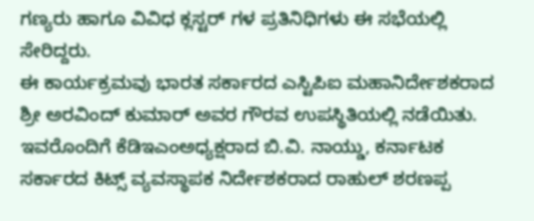ಗಣ್ಯರು ಹಾಗೂ ವಿವಿಧ ಕ್ಲಸ್ಟರ್ ಗಳ ಪ್ರತಿನಿಧಿಗಳು ಈ ಸಭೆಯಲ್ಲಿ ಸೇರಿದ್ದರು.
ಈ ಕಾರ್ಯಕ್ರಮವು ಭಾರತ ಸರ್ಕಾರದ ಎಸ್ಟಿಪಿಐ ಮಹಾನಿರ್ದೇಶಕರಾದ ಶ್ರೀ ಅರವಿಂದ್ ಕುಮಾರ್ ಅವರ ಗೌರವ ಉಪಸ್ಥಿತಿಯಲ್ಲಿ ನಡೆಯಿತು. ಇವರೊಂದಿಗೆ ಕೆಡಿಇಎಂಅಧ್ಯಕ್ಷರಾದ ಬಿ.ವಿ. ನಾಯ್ಡು, ಕರ್ನಾಟಕ ಸರ್ಕಾರದ ಕಿಟ್ಸ್ ವ್ಯವಸ್ಥಾಪಕ ನಿರ್ದೇಶಕರಾದ ರಾಹುಲ್ ಶರಣಪ್ಪ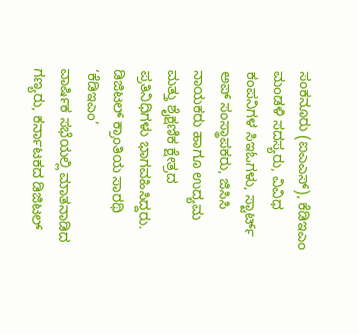ಸಂಕನೂರು (ಐಎಎಸ್), ಕೆಡಿಇಎಂ ಮಂಡಳಿ ಸದಸ್ಯರು, ವಿವಿಧ ಕಂಪನಿಗಳ ಸಿಇಓಗಳು, ಸ್ಟಾರ್ಟ್ ಅಪ್ ಸಂಸ್ಥಾಪಕರು, ಜಿಸಿಸಿ ನಾಯಕರು ಹಾಗೂ ಉದ್ಯಮ ಮತ್ತು ಶೈಕ್ಷಣಿಕ ಕ್ಷೇತ್ರದ ಪ್ರತಿನಿಧಿಗಳು ಭಾಗವಹಿಸಿದ್ದರು.
ಡಿಜಿಟಲ್ ಕ್ರಾಂತಿಯ ಸಾರಥಿ ‘ಕೆಡಿಇಎಂ’
ವಾರ್ಷಿಕ ಸಭೆಯಲ್ಲಿ ಮಾತನಾಡಿದ ಗಣ್ಯರು, ಕರ್ನಾಟಕದ ಡಿಜಿಟಲ್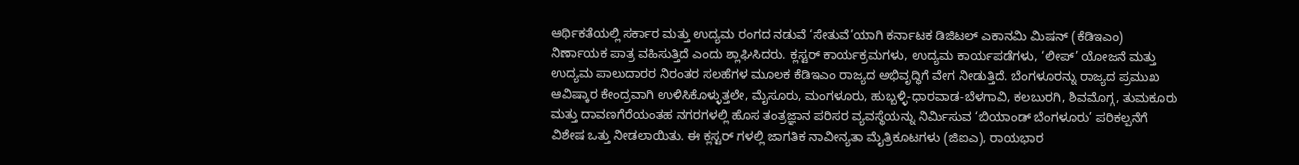ಆರ್ಥಿಕತೆಯಲ್ಲಿ ಸರ್ಕಾರ ಮತ್ತು ಉದ್ಯಮ ರಂಗದ ನಡುವೆ ‘ಸೇತುವೆ’ಯಾಗಿ ಕರ್ನಾಟಕ ಡಿಜಿಟಲ್ ಎಕಾನಮಿ ಮಿಷನ್ (ಕೆಡಿಇಎಂ) ನಿರ್ಣಾಯಕ ಪಾತ್ರ ವಹಿಸುತ್ತಿದೆ ಎಂದು ಶ್ಲಾಘಿಸಿದರು. ಕ್ಲಸ್ಟರ್ ಕಾರ್ಯಕ್ರಮಗಳು, ಉದ್ಯಮ ಕಾರ್ಯಪಡೆಗಳು, ‘ಲೀಪ್’ ಯೋಜನೆ ಮತ್ತು ಉದ್ಯಮ ಪಾಲುದಾರರ ನಿರಂತರ ಸಲಹೆಗಳ ಮೂಲಕ ಕೆಡಿಇಎಂ ರಾಜ್ಯದ ಅಭಿವೃದ್ಧಿಗೆ ವೇಗ ನೀಡುತ್ತಿದೆ. ಬೆಂಗಳೂರನ್ನು ರಾಜ್ಯದ ಪ್ರಮುಖ ಆವಿಷ್ಕಾರ ಕೇಂದ್ರವಾಗಿ ಉಳಿಸಿಕೊಳ್ಳುತ್ತಲೇ, ಮೈಸೂರು, ಮಂಗಳೂರು, ಹುಬ್ಬಳ್ಳಿ-ಧಾರವಾಡ-ಬೆಳಗಾವಿ, ಕಲಬುರಗಿ, ಶಿವಮೊಗ್ಗ, ತುಮಕೂರು ಮತ್ತು ದಾವಣಗೆರೆಯಂತಹ ನಗರಗಳಲ್ಲಿ ಹೊಸ ತಂತ್ರಜ್ಞಾನ ಪರಿಸರ ವ್ಯವಸ್ಥೆಯನ್ನು ನಿರ್ಮಿಸುವ ‘ಬಿಯಾಂಡ್ ಬೆಂಗಳೂರು’ ಪರಿಕಲ್ಪನೆಗೆ ವಿಶೇಷ ಒತ್ತು ನೀಡಲಾಯಿತು. ಈ ಕ್ಲಸ್ಟರ್ ಗಳಲ್ಲಿ ಜಾಗತಿಕ ನಾವೀನ್ಯತಾ ಮೈತ್ರಿಕೂಟಗಳು (ಜಿಐಎ), ರಾಯಭಾರ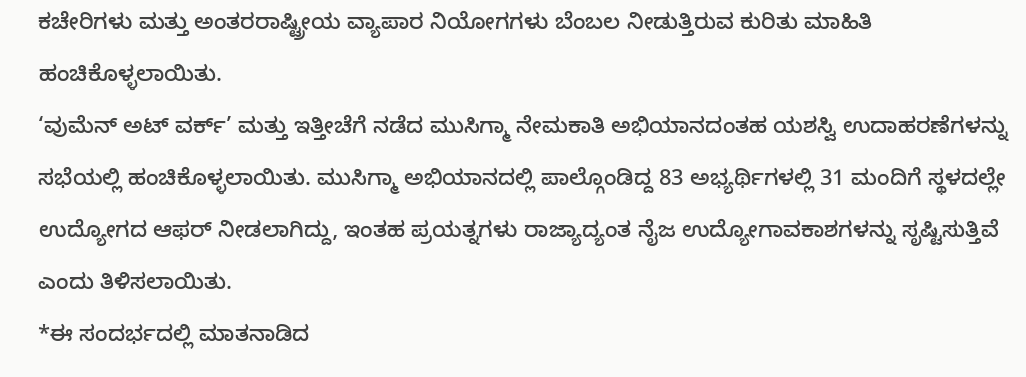ಕಚೇರಿಗಳು ಮತ್ತು ಅಂತರರಾಷ್ಟ್ರೀಯ ವ್ಯಾಪಾರ ನಿಯೋಗಗಳು ಬೆಂಬಲ ನೀಡುತ್ತಿರುವ ಕುರಿತು ಮಾಹಿತಿ ಹಂಚಿಕೊಳ್ಳಲಾಯಿತು.
‘ವುಮೆನ್ ಅಟ್ ವರ್ಕ್’ ಮತ್ತು ಇತ್ತೀಚೆಗೆ ನಡೆದ ಮುಸಿಗ್ಮಾ ನೇಮಕಾತಿ ಅಭಿಯಾನದಂತಹ ಯಶಸ್ವಿ ಉದಾಹರಣೆಗಳನ್ನು ಸಭೆಯಲ್ಲಿ ಹಂಚಿಕೊಳ್ಳಲಾಯಿತು. ಮುಸಿಗ್ಮಾ ಅಭಿಯಾನದಲ್ಲಿ ಪಾಲ್ಗೊಂಡಿದ್ದ 83 ಅಭ್ಯರ್ಥಿಗಳಲ್ಲಿ 31 ಮಂದಿಗೆ ಸ್ಥಳದಲ್ಲೇ ಉದ್ಯೋಗದ ಆಫರ್ ನೀಡಲಾಗಿದ್ದು, ಇಂತಹ ಪ್ರಯತ್ನಗಳು ರಾಜ್ಯಾದ್ಯಂತ ನೈಜ ಉದ್ಯೋಗಾವಕಾಶಗಳನ್ನು ಸೃಷ್ಟಿಸುತ್ತಿವೆ ಎಂದು ತಿಳಿಸಲಾಯಿತು.
*ಈ ಸಂದರ್ಭದಲ್ಲಿ ಮಾತನಾಡಿದ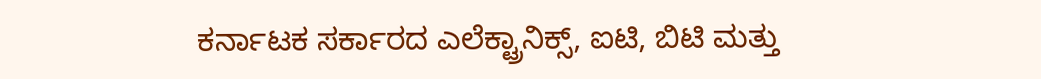ಕರ್ನಾಟಕ ಸರ್ಕಾರದ ಎಲೆಕ್ಟ್ರಾನಿಕ್ಸ್, ಐಟಿ, ಬಿಟಿ ಮತ್ತು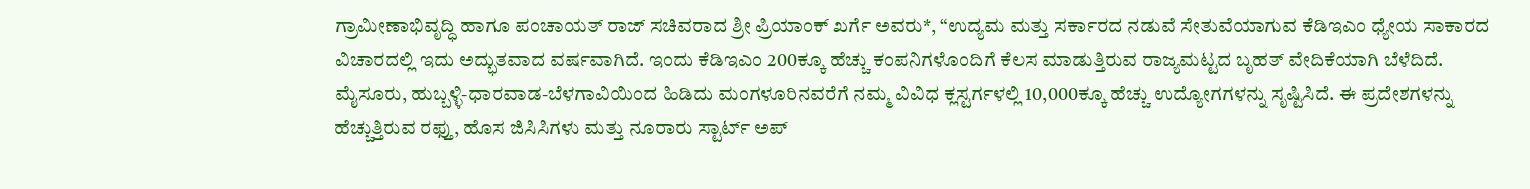ಗ್ರಾಮೀಣಾಭಿವೃದ್ಧಿ ಹಾಗೂ ಪಂಚಾಯತ್ ರಾಜ್ ಸಚಿವರಾದ ಶ್ರೀ ಪ್ರಿಯಾಂಕ್ ಖರ್ಗೆ ಅವರು*, “ಉದ್ಯಮ ಮತ್ತು ಸರ್ಕಾರದ ನಡುವೆ ಸೇತುವೆಯಾಗುವ ಕೆಡಿಇಎಂ ಧ್ಯೇಯ ಸಾಕಾರದ ವಿಚಾರದಲ್ಲಿ ಇದು ಅದ್ಭುತವಾದ ವರ್ಷವಾಗಿದೆ. ಇಂದು ಕೆಡಿಇಎಂ 200ಕ್ಕೂ ಹೆಚ್ಚು ಕಂಪನಿಗಳೊಂದಿಗೆ ಕೆಲಸ ಮಾಡುತ್ತಿರುವ ರಾಜ್ಯಮಟ್ಟದ ಬೃಹತ್ ವೇದಿಕೆಯಾಗಿ ಬೆಳೆದಿದೆ. ಮೈಸೂರು, ಹುಬ್ಬಳ್ಳಿ-ಧಾರವಾಡ-ಬೆಳಗಾವಿಯಿಂದ ಹಿಡಿದು ಮಂಗಳೂರಿನವರೆಗೆ ನಮ್ಮ ವಿವಿಧ ಕ್ಲಸ್ಟರ್ಗಳಲ್ಲಿ 10,000ಕ್ಕೂ ಹೆಚ್ಚು ಉದ್ಯೋಗಗಳನ್ನು ಸೃಷ್ಟಿಸಿದೆ. ಈ ಪ್ರದೇಶಗಳನ್ನು ಹೆಚ್ಚುತ್ತಿರುವ ರಫ್ತು, ಹೊಸ ಜಿಸಿಸಿಗಳು ಮತ್ತು ನೂರಾರು ಸ್ಟಾರ್ಟ್ ಅಪ್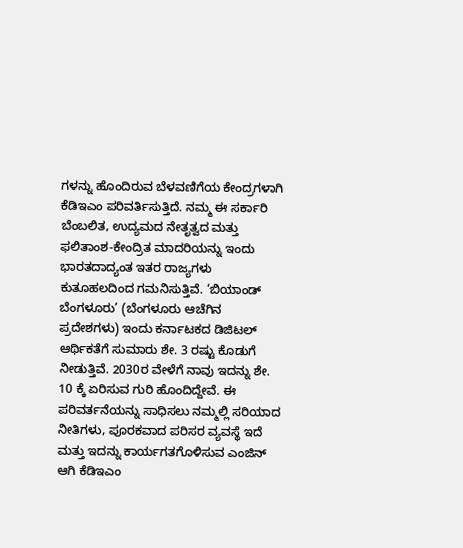ಗಳನ್ನು ಹೊಂದಿರುವ ಬೆಳವಣಿಗೆಯ ಕೇಂದ್ರಗಳಾಗಿ ಕೆಡಿಇಎಂ ಪರಿವರ್ತಿಸುತ್ತಿದೆ. ನಮ್ಮ ಈ ಸರ್ಕಾರಿ ಬೆಂಬಲಿತ, ಉದ್ಯಮದ ನೇತೃತ್ವದ ಮತ್ತು ಫಲಿತಾಂಶ-ಕೇಂದ್ರಿತ ಮಾದರಿಯನ್ನು ಇಂದು ಭಾರತದಾದ್ಯಂತ ಇತರ ರಾಜ್ಯಗಳು ಕುತೂಹಲದಿಂದ ಗಮನಿಸುತ್ತಿವೆ. ‘ಬಿಯಾಂಡ್ ಬೆಂಗಳೂರು’ (ಬೆಂಗಳೂರು ಆಚೆಗಿನ ಪ್ರದೇಶಗಳು) ಇಂದು ಕರ್ನಾಟಕದ ಡಿಜಿಟಲ್ ಆರ್ಥಿಕತೆಗೆ ಸುಮಾರು ಶೇ. 3 ರಷ್ಟು ಕೊಡುಗೆ ನೀಡುತ್ತಿವೆ. 2030ರ ವೇಳೆಗೆ ನಾವು ಇದನ್ನು ಶೇ. 10 ಕ್ಕೆ ಏರಿಸುವ ಗುರಿ ಹೊಂದಿದ್ದೇವೆ. ಈ ಪರಿವರ್ತನೆಯನ್ನು ಸಾಧಿಸಲು ನಮ್ಮಲ್ಲಿ ಸರಿಯಾದ ನೀತಿಗಳು, ಪೂರಕವಾದ ಪರಿಸರ ವ್ಯವಸ್ಥೆ ಇದೆ ಮತ್ತು ಇದನ್ನು ಕಾರ್ಯಗತಗೊಳಿಸುವ ಎಂಜಿನ್ ಆಗಿ ಕೆಡಿಇಎಂ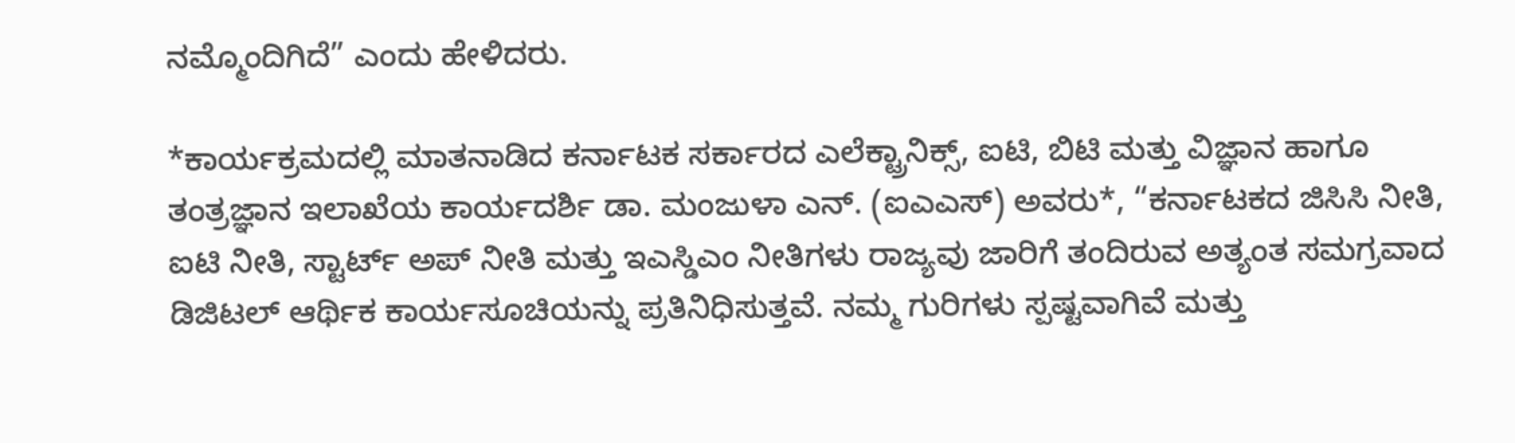ನಮ್ಮೊಂದಿಗಿದೆ” ಎಂದು ಹೇಳಿದರು.

*ಕಾರ್ಯಕ್ರಮದಲ್ಲಿ ಮಾತನಾಡಿದ ಕರ್ನಾಟಕ ಸರ್ಕಾರದ ಎಲೆಕ್ಟ್ರಾನಿಕ್ಸ್, ಐಟಿ, ಬಿಟಿ ಮತ್ತು ವಿಜ್ಞಾನ ಹಾಗೂ ತಂತ್ರಜ್ಞಾನ ಇಲಾಖೆಯ ಕಾರ್ಯದರ್ಶಿ ಡಾ. ಮಂಜುಳಾ ಎನ್. (ಐಎಎಸ್) ಅವರು*, “ಕರ್ನಾಟಕದ ಜಿಸಿಸಿ ನೀತಿ, ಐಟಿ ನೀತಿ, ಸ್ಟಾರ್ಟ್ ಅಪ್ ನೀತಿ ಮತ್ತು ಇಎಸ್ಡಿಎಂ ನೀತಿಗಳು ರಾಜ್ಯವು ಜಾರಿಗೆ ತಂದಿರುವ ಅತ್ಯಂತ ಸಮಗ್ರವಾದ ಡಿಜಿಟಲ್ ಆರ್ಥಿಕ ಕಾರ್ಯಸೂಚಿಯನ್ನು ಪ್ರತಿನಿಧಿಸುತ್ತವೆ. ನಮ್ಮ ಗುರಿಗಳು ಸ್ಪಷ್ಟವಾಗಿವೆ ಮತ್ತು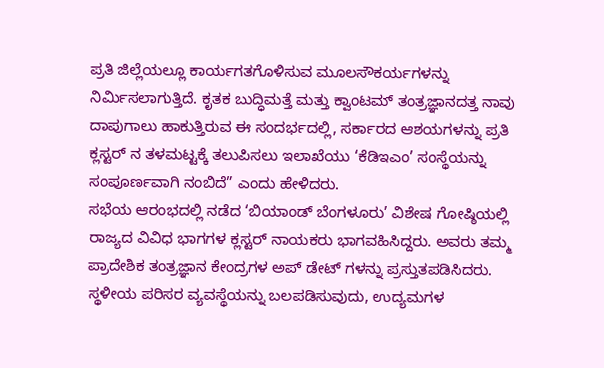ಪ್ರತಿ ಜಿಲ್ಲೆಯಲ್ಲೂ ಕಾರ್ಯಗತಗೊಳಿಸುವ ಮೂಲಸೌಕರ್ಯಗಳನ್ನು ನಿರ್ಮಿಸಲಾಗುತ್ತಿದೆ. ಕೃತಕ ಬುದ್ಧಿಮತ್ತೆ ಮತ್ತು ಕ್ವಾಂಟಮ್ ತಂತ್ರಜ್ಞಾನದತ್ತ ನಾವು ದಾಪುಗಾಲು ಹಾಕುತ್ತಿರುವ ಈ ಸಂದರ್ಭದಲ್ಲಿ, ಸರ್ಕಾರದ ಆಶಯಗಳನ್ನು ಪ್ರತಿ ಕ್ಲಸ್ಟರ್ ನ ತಳಮಟ್ಟಕ್ಕೆ ತಲುಪಿಸಲು ಇಲಾಖೆಯು ‘ಕೆಡಿಇಎಂ’ ಸಂಸ್ಥೆಯನ್ನು ಸಂಪೂರ್ಣವಾಗಿ ನಂಬಿದೆ” ಎಂದು ಹೇಳಿದರು.
ಸಭೆಯ ಆರಂಭದಲ್ಲಿ ನಡೆದ ‘ಬಿಯಾಂಡ್ ಬೆಂಗಳೂರು’ ವಿಶೇಷ ಗೋಷ್ಠಿಯಲ್ಲಿ ರಾಜ್ಯದ ವಿವಿಧ ಭಾಗಗಳ ಕ್ಲಸ್ಟರ್ ನಾಯಕರು ಭಾಗವಹಿಸಿದ್ದರು. ಅವರು ತಮ್ಮ ಪ್ರಾದೇಶಿಕ ತಂತ್ರಜ್ಞಾನ ಕೇಂದ್ರಗಳ ಅಪ್ ಡೇಟ್ ಗಳನ್ನು ಪ್ರಸ್ತುತಪಡಿಸಿದರು. ಸ್ಥಳೀಯ ಪರಿಸರ ವ್ಯವಸ್ಥೆಯನ್ನು ಬಲಪಡಿಸುವುದು, ಉದ್ಯಮಗಳ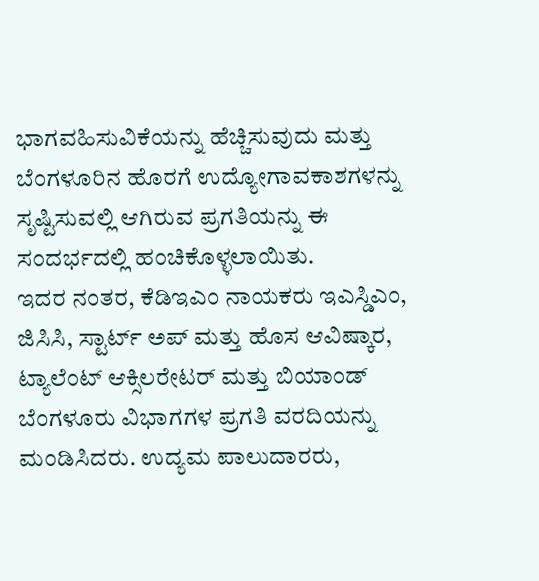ಭಾಗವಹಿಸುವಿಕೆಯನ್ನು ಹೆಚ್ಚಿಸುವುದು ಮತ್ತು ಬೆಂಗಳೂರಿನ ಹೊರಗೆ ಉದ್ಯೋಗಾವಕಾಶಗಳನ್ನು ಸೃಷ್ಟಿಸುವಲ್ಲಿ ಆಗಿರುವ ಪ್ರಗತಿಯನ್ನು ಈ ಸಂದರ್ಭದಲ್ಲಿ ಹಂಚಿಕೊಳ್ಳಲಾಯಿತು.
ಇದರ ನಂತರ, ಕೆಡಿಇಎಂ ನಾಯಕರು ಇಎಸ್ಡಿಎಂ, ಜಿಸಿಸಿ, ಸ್ಟಾರ್ಟ್ ಅಪ್ ಮತ್ತು ಹೊಸ ಆವಿಷ್ಕಾರ, ಟ್ಯಾಲೆಂಟ್ ಆಕ್ಸಿಲರೇಟರ್ ಮತ್ತು ಬಿಯಾಂಡ್ ಬೆಂಗಳೂರು ವಿಭಾಗಗಳ ಪ್ರಗತಿ ವರದಿಯನ್ನು ಮಂಡಿಸಿದರು. ಉದ್ಯಮ ಪಾಲುದಾರರು,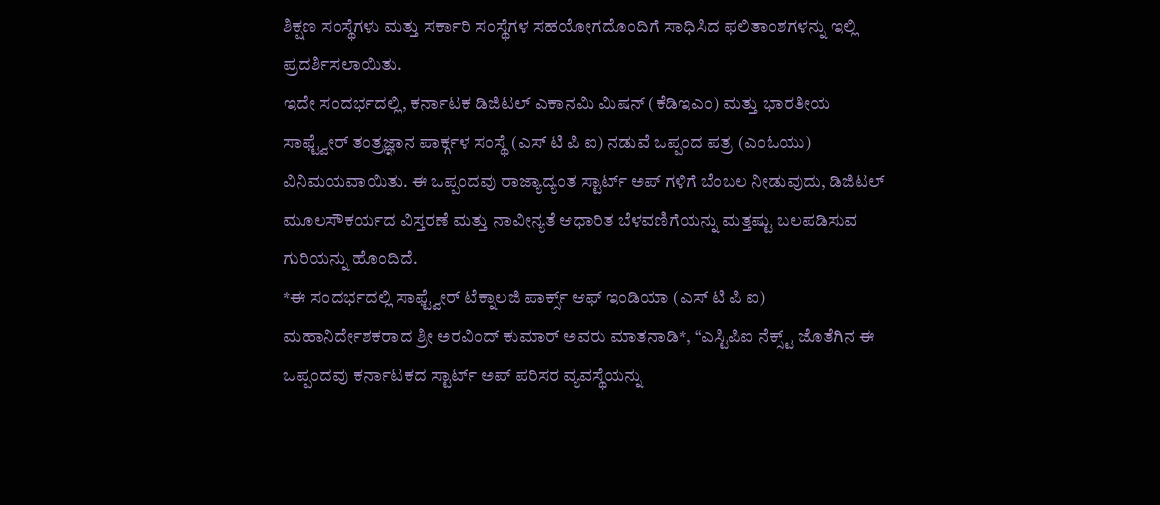ಶಿಕ್ಷಣ ಸಂಸ್ಥೆಗಳು ಮತ್ತು ಸರ್ಕಾರಿ ಸಂಸ್ಥೆಗಳ ಸಹಯೋಗದೊಂದಿಗೆ ಸಾಧಿಸಿದ ಫಲಿತಾಂಶಗಳನ್ನು ಇಲ್ಲಿ ಪ್ರದರ್ಶಿಸಲಾಯಿತು.
ಇದೇ ಸಂದರ್ಭದಲ್ಲಿ, ಕರ್ನಾಟಕ ಡಿಜಿಟಲ್ ಎಕಾನಮಿ ಮಿಷನ್ (ಕೆಡಿಇಎಂ) ಮತ್ತು ಭಾರತೀಯ ಸಾಫ್ಟ್ವೇರ್ ತಂತ್ರಜ್ಞಾನ ಪಾರ್ಕ್ಗಳ ಸಂಸ್ಥೆ (ಎಸ್ ಟಿ ಪಿ ಐ) ನಡುವೆ ಒಪ್ಪಂದ ಪತ್ರ (ಎಂಓಯು) ವಿನಿಮಯವಾಯಿತು. ಈ ಒಪ್ಪಂದವು ರಾಜ್ಯಾದ್ಯಂತ ಸ್ಟಾರ್ಟ್ ಅಪ್ ಗಳಿಗೆ ಬೆಂಬಲ ನೀಡುವುದು, ಡಿಜಿಟಲ್ ಮೂಲಸೌಕರ್ಯದ ವಿಸ್ತರಣೆ ಮತ್ತು ನಾವೀನ್ಯತೆ ಆಧಾರಿತ ಬೆಳವಣಿಗೆಯನ್ನು ಮತ್ತಷ್ಟು ಬಲಪಡಿಸುವ ಗುರಿಯನ್ನು ಹೊಂದಿದೆ.
*ಈ ಸಂದರ್ಭದಲ್ಲಿ ಸಾಫ್ಟ್ವೇರ್ ಟೆಕ್ನಾಲಜಿ ಪಾರ್ಕ್ಸ್ ಆಫ್ ಇಂಡಿಯಾ (ಎಸ್ ಟಿ ಪಿ ಐ) ಮಹಾನಿರ್ದೇಶಕರಾದ ಶ್ರೀ ಅರವಿಂದ್ ಕುಮಾರ್ ಅವರು ಮಾತನಾಡಿ*, “ಎಸ್ಟಿಪಿಐ ನೆಕ್ಸ್ಟ್ ಜೊತೆಗಿನ ಈ ಒಪ್ಪಂದವು ಕರ್ನಾಟಕದ ಸ್ಟಾರ್ಟ್ ಅಪ್ ಪರಿಸರ ವ್ಯವಸ್ಥೆಯನ್ನು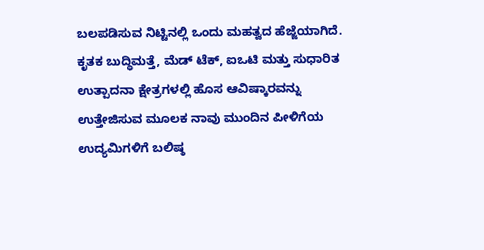ಬಲಪಡಿಸುವ ನಿಟ್ಟಿನಲ್ಲಿ ಒಂದು ಮಹತ್ವದ ಹೆಜ್ಜೆಯಾಗಿದೆ. ಕೃತಕ ಬುದ್ಧಿಮತ್ತೆ, ಮೆಡ್ ಟೆಕ್, ಐಒಟಿ ಮತ್ತು ಸುಧಾರಿತ ಉತ್ಪಾದನಾ ಕ್ಷೇತ್ರಗಳಲ್ಲಿ ಹೊಸ ಆವಿಷ್ಕಾರವನ್ನು ಉತ್ತೇಜಿಸುವ ಮೂಲಕ ನಾವು ಮುಂದಿನ ಪೀಳಿಗೆಯ ಉದ್ಯಮಿಗಳಿಗೆ ಬಲಿಷ್ಠ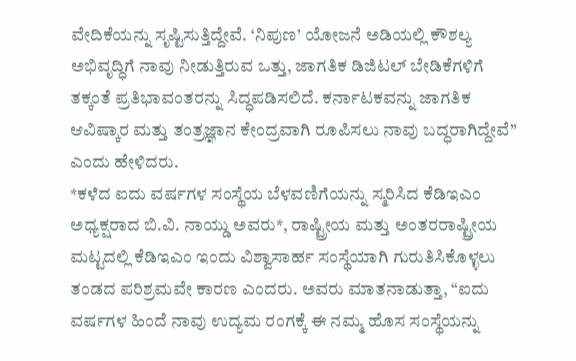ವೇದಿಕೆಯನ್ನು ಸೃಷ್ಟಿಸುತ್ತಿದ್ದೇವೆ. ‘ನಿಪುಣ’ ಯೋಜನೆ ಅಡಿಯಲ್ಲಿ ಕೌಶಲ್ಯ ಅಭಿವೃದ್ಧಿಗೆ ನಾವು ನೀಡುತ್ತಿರುವ ಒತ್ತು, ಜಾಗತಿಕ ಡಿಜಿಟಲ್ ಬೇಡಿಕೆಗಳಿಗೆ ತಕ್ಕಂತೆ ಪ್ರತಿಭಾವಂತರನ್ನು ಸಿದ್ಧಪಡಿಸಲಿದೆ. ಕರ್ನಾಟಕವನ್ನು ಜಾಗತಿಕ ಆವಿಷ್ಕಾರ ಮತ್ತು ತಂತ್ರಜ್ಞಾನ ಕೇಂದ್ರವಾಗಿ ರೂಪಿಸಲು ನಾವು ಬದ್ಧರಾಗಿದ್ದೇವೆ” ಎಂದು ಹೇಳಿದರು.
*ಕಳೆದ ಐದು ವರ್ಷಗಳ ಸಂಸ್ಥೆಯ ಬೆಳವಣಿಗೆಯನ್ನು ಸ್ಮರಿಸಿದ ಕೆಡಿಇಎಂ ಅಧ್ಯಕ್ಷರಾದ ಬಿ.ವಿ. ನಾಯ್ಡು ಅವರು*, ರಾಷ್ಟ್ರೀಯ ಮತ್ತು ಅಂತರರಾಷ್ಟ್ರೀಯ ಮಟ್ಟದಲ್ಲಿ ಕೆಡಿಇಎಂ ಇಂದು ವಿಶ್ವಾಸಾರ್ಹ ಸಂಸ್ಥೆಯಾಗಿ ಗುರುತಿಸಿಕೊಳ್ಳಲು ತಂಡದ ಪರಿಶ್ರಮವೇ ಕಾರಣ ಎಂದರು. ಅವರು ಮಾತನಾಡುತ್ತಾ, “ಐದು ವರ್ಷಗಳ ಹಿಂದೆ ನಾವು ಉದ್ಯಮ ರಂಗಕ್ಕೆ ಈ ನಮ್ಮ ಹೊಸ ಸಂಸ್ಥೆಯನ್ನು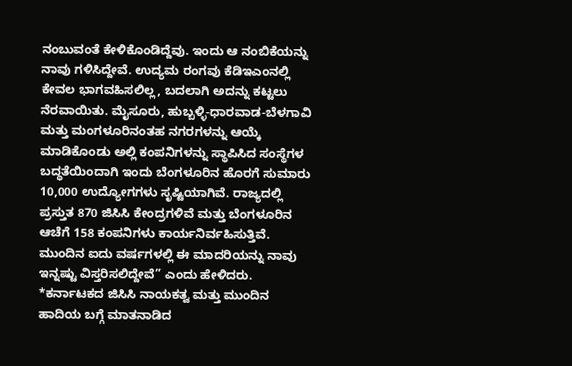ನಂಬುವಂತೆ ಕೇಳಿಕೊಂಡಿದ್ದೆವು. ಇಂದು ಆ ನಂಬಿಕೆಯನ್ನು ನಾವು ಗಳಿಸಿದ್ದೇವೆ. ಉದ್ಯಮ ರಂಗವು ಕೆಡಿಇಎಂನಲ್ಲಿ ಕೇವಲ ಭಾಗವಹಿಸಲಿಲ್ಲ, ಬದಲಾಗಿ ಅದನ್ನು ಕಟ್ಟಲು ನೆರವಾಯಿತು. ಮೈಸೂರು, ಹುಬ್ಬಳ್ಳಿ-ಧಾರವಾಡ-ಬೆಳಗಾವಿ ಮತ್ತು ಮಂಗಳೂರಿನಂತಹ ನಗರಗಳನ್ನು ಆಯ್ಕೆ ಮಾಡಿಕೊಂಡು ಅಲ್ಲಿ ಕಂಪನಿಗಳನ್ನು ಸ್ಥಾಪಿಸಿದ ಸಂಸ್ಥೆಗಳ ಬದ್ಧತೆಯಿಂದಾಗಿ ಇಂದು ಬೆಂಗಳೂರಿನ ಹೊರಗೆ ಸುಮಾರು 10,000 ಉದ್ಯೋಗಗಳು ಸೃಷ್ಟಿಯಾಗಿವೆ. ರಾಜ್ಯದಲ್ಲಿ ಪ್ರಸ್ತುತ 870 ಜಿಸಿಸಿ ಕೇಂದ್ರಗಳಿವೆ ಮತ್ತು ಬೆಂಗಳೂರಿನ ಆಚೆಗೆ 158 ಕಂಪನಿಗಳು ಕಾರ್ಯನಿರ್ವಹಿಸುತ್ತಿವೆ. ಮುಂದಿನ ಐದು ವರ್ಷಗಳಲ್ಲಿ ಈ ಮಾದರಿಯನ್ನು ನಾವು ಇನ್ನಷ್ಟು ವಿಸ್ತರಿಸಲಿದ್ದೇವೆ” ಎಂದು ಹೇಳಿದರು.
*ಕರ್ನಾಟಕದ ಜಿಸಿಸಿ ನಾಯಕತ್ವ ಮತ್ತು ಮುಂದಿನ ಹಾದಿಯ ಬಗ್ಗೆ ಮಾತನಾಡಿದ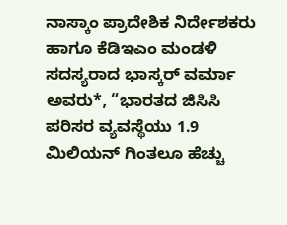ನಾಸ್ಕಾಂ ಪ್ರಾದೇಶಿಕ ನಿರ್ದೇಶಕರು ಹಾಗೂ ಕೆಡಿಇಎಂ ಮಂಡಳಿ ಸದಸ್ಯರಾದ ಭಾಸ್ಕರ್ ವರ್ಮಾ ಅವರು*, “ಭಾರತದ ಜಿಸಿಸಿ ಪರಿಸರ ವ್ಯವಸ್ಥೆಯು 1.9 ಮಿಲಿಯನ್ ಗಿಂತಲೂ ಹೆಚ್ಚು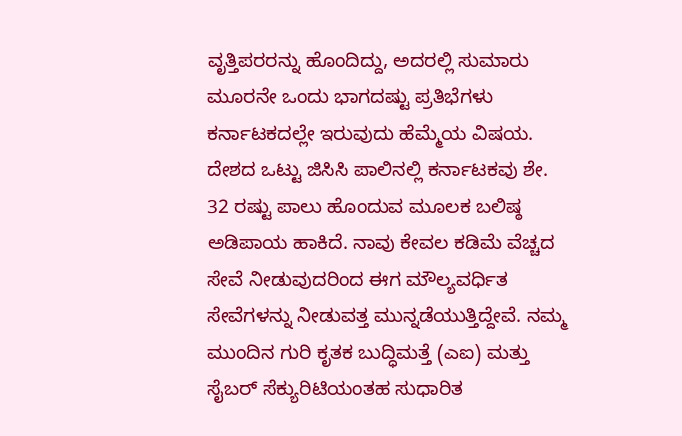ವೃತ್ತಿಪರರನ್ನು ಹೊಂದಿದ್ದು, ಅದರಲ್ಲಿ ಸುಮಾರು ಮೂರನೇ ಒಂದು ಭಾಗದಷ್ಟು ಪ್ರತಿಭೆಗಳು ಕರ್ನಾಟಕದಲ್ಲೇ ಇರುವುದು ಹೆಮ್ಮೆಯ ವಿಷಯ. ದೇಶದ ಒಟ್ಟು ಜಿಸಿಸಿ ಪಾಲಿನಲ್ಲಿ ಕರ್ನಾಟಕವು ಶೇ. 32 ರಷ್ಟು ಪಾಲು ಹೊಂದುವ ಮೂಲಕ ಬಲಿಷ್ಠ ಅಡಿಪಾಯ ಹಾಕಿದೆ. ನಾವು ಕೇವಲ ಕಡಿಮೆ ವೆಚ್ಚದ ಸೇವೆ ನೀಡುವುದರಿಂದ ಈಗ ಮೌಲ್ಯವರ್ಧಿತ ಸೇವೆಗಳನ್ನು ನೀಡುವತ್ತ ಮುನ್ನಡೆಯುತ್ತಿದ್ದೇವೆ. ನಮ್ಮ ಮುಂದಿನ ಗುರಿ ಕೃತಕ ಬುದ್ಧಿಮತ್ತೆ (ಎಐ) ಮತ್ತು ಸೈಬರ್ ಸೆಕ್ಯುರಿಟಿಯಂತಹ ಸುಧಾರಿತ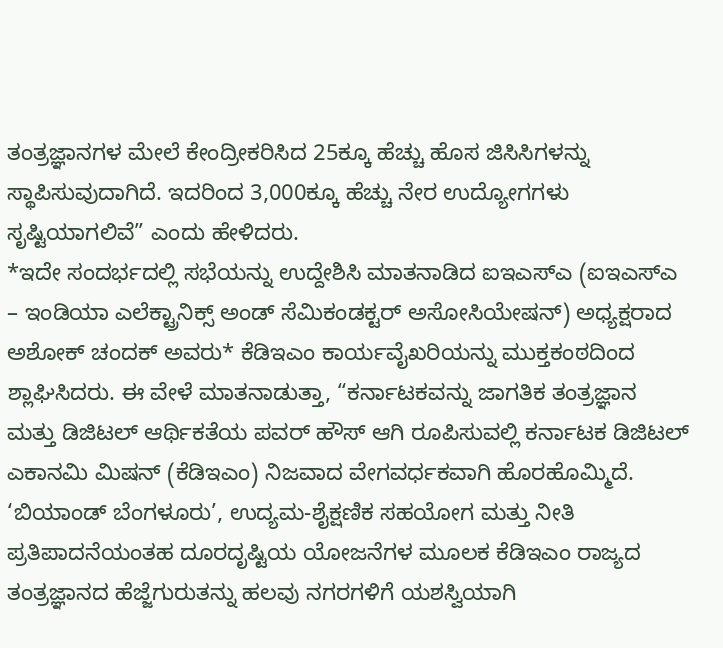ತಂತ್ರಜ್ಞಾನಗಳ ಮೇಲೆ ಕೇಂದ್ರೀಕರಿಸಿದ 25ಕ್ಕೂ ಹೆಚ್ಚು ಹೊಸ ಜಿಸಿಸಿಗಳನ್ನು ಸ್ಥಾಪಿಸುವುದಾಗಿದೆ. ಇದರಿಂದ 3,000ಕ್ಕೂ ಹೆಚ್ಚು ನೇರ ಉದ್ಯೋಗಗಳು ಸೃಷ್ಟಿಯಾಗಲಿವೆ” ಎಂದು ಹೇಳಿದರು.
*ಇದೇ ಸಂದರ್ಭದಲ್ಲಿ ಸಭೆಯನ್ನು ಉದ್ದೇಶಿಸಿ ಮಾತನಾಡಿದ ಐಇಎಸ್ಎ (ಐಇಎಸ್ಎ – ಇಂಡಿಯಾ ಎಲೆಕ್ಟ್ರಾನಿಕ್ಸ್ ಅಂಡ್ ಸೆಮಿಕಂಡಕ್ಟರ್ ಅಸೋಸಿಯೇಷನ್) ಅಧ್ಯಕ್ಷರಾದ ಅಶೋಕ್ ಚಂದಕ್ ಅವರು* ಕೆಡಿಇಎಂ ಕಾರ್ಯವೈಖರಿಯನ್ನು ಮುಕ್ತಕಂಠದಿಂದ ಶ್ಲಾಘಿಸಿದರು. ಈ ವೇಳೆ ಮಾತನಾಡುತ್ತಾ, “ಕರ್ನಾಟಕವನ್ನು ಜಾಗತಿಕ ತಂತ್ರಜ್ಞಾನ ಮತ್ತು ಡಿಜಿಟಲ್ ಆರ್ಥಿಕತೆಯ ಪವರ್ ಹೌಸ್ ಆಗಿ ರೂಪಿಸುವಲ್ಲಿ ಕರ್ನಾಟಕ ಡಿಜಿಟಲ್ ಎಕಾನಮಿ ಮಿಷನ್ (ಕೆಡಿಇಎಂ) ನಿಜವಾದ ವೇಗವರ್ಧಕವಾಗಿ ಹೊರಹೊಮ್ಮಿದೆ. ‘ಬಿಯಾಂಡ್ ಬೆಂಗಳೂರು’, ಉದ್ಯಮ-ಶೈಕ್ಷಣಿಕ ಸಹಯೋಗ ಮತ್ತು ನೀತಿ ಪ್ರತಿಪಾದನೆಯಂತಹ ದೂರದೃಷ್ಟಿಯ ಯೋಜನೆಗಳ ಮೂಲಕ ಕೆಡಿಇಎಂ ರಾಜ್ಯದ ತಂತ್ರಜ್ಞಾನದ ಹೆಜ್ಜೆಗುರುತನ್ನು ಹಲವು ನಗರಗಳಿಗೆ ಯಶಸ್ವಿಯಾಗಿ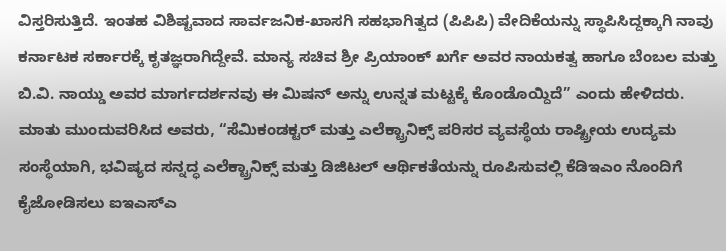ವಿಸ್ತರಿಸುತ್ತಿದೆ. ಇಂತಹ ವಿಶಿಷ್ಟವಾದ ಸಾರ್ವಜನಿಕ-ಖಾಸಗಿ ಸಹಭಾಗಿತ್ವದ (ಪಿಪಿಪಿ) ವೇದಿಕೆಯನ್ನು ಸ್ಥಾಪಿಸಿದ್ದಕ್ಕಾಗಿ ನಾವು ಕರ್ನಾಟಕ ಸರ್ಕಾರಕ್ಕೆ ಕೃತಜ್ಞರಾಗಿದ್ದೇವೆ. ಮಾನ್ಯ ಸಚಿವ ಶ್ರೀ ಪ್ರಿಯಾಂಕ್ ಖರ್ಗೆ ಅವರ ನಾಯಕತ್ವ ಹಾಗೂ ಬೆಂಬಲ ಮತ್ತು ಬಿ.ವಿ. ನಾಯ್ಡು ಅವರ ಮಾರ್ಗದರ್ಶನವು ಈ ಮಿಷನ್ ಅನ್ನು ಉನ್ನತ ಮಟ್ಟಕ್ಕೆ ಕೊಂಡೊಯ್ದಿದೆ” ಎಂದು ಹೇಳಿದರು.
ಮಾತು ಮುಂದುವರಿಸಿದ ಅವರು, “ಸೆಮಿಕಂಡಕ್ಟರ್ ಮತ್ತು ಎಲೆಕ್ಟ್ರಾನಿಕ್ಸ್ ಪರಿಸರ ವ್ಯವಸ್ಥೆಯ ರಾಷ್ಟ್ರೀಯ ಉದ್ಯಮ ಸಂಸ್ಥೆಯಾಗಿ, ಭವಿಷ್ಯದ ಸನ್ನದ್ಧ ಎಲೆಕ್ಟ್ರಾನಿಕ್ಸ್ ಮತ್ತು ಡಿಜಿಟಲ್ ಆರ್ಥಿಕತೆಯನ್ನು ರೂಪಿಸುವಲ್ಲಿ ಕೆಡಿಇಎಂ ನೊಂದಿಗೆ ಕೈಜೋಡಿಸಲು ಐಇಎಸ್ಎ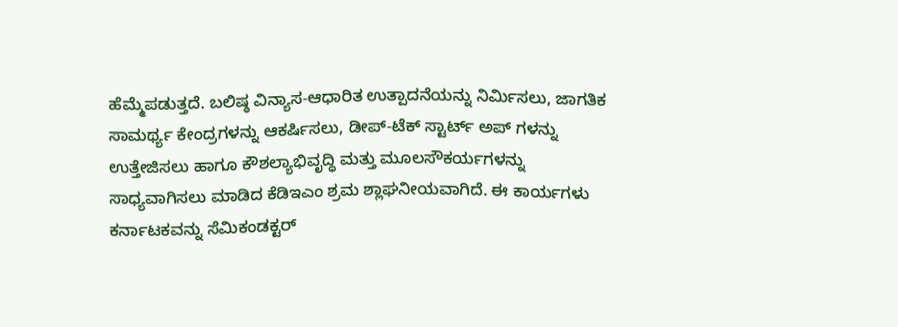ಹೆಮ್ಮೆಪಡುತ್ತದೆ. ಬಲಿಷ್ಠ ವಿನ್ಯಾಸ-ಆಧಾರಿತ ಉತ್ಪಾದನೆಯನ್ನು ನಿರ್ಮಿಸಲು, ಜಾಗತಿಕ ಸಾಮರ್ಥ್ಯ ಕೇಂದ್ರಗಳನ್ನು ಆಕರ್ಷಿಸಲು, ಡೀಪ್-ಟೆಕ್ ಸ್ಟಾರ್ಟ್ ಅಪ್ ಗಳನ್ನು ಉತ್ತೇಜಿಸಲು ಹಾಗೂ ಕೌಶಲ್ಯಾಭಿವೃದ್ಧಿ ಮತ್ತು ಮೂಲಸೌಕರ್ಯಗಳನ್ನು ಸಾಧ್ಯವಾಗಿಸಲು ಮಾಡಿದ ಕೆಡಿಇಎಂ ಶ್ರಮ ಶ್ಲಾಘನೀಯವಾಗಿದೆ. ಈ ಕಾರ್ಯಗಳು ಕರ್ನಾಟಕವನ್ನು ಸೆಮಿಕಂಡಕ್ಟರ್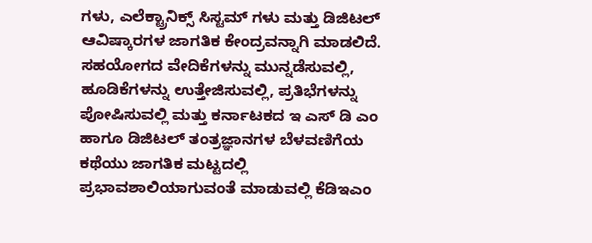ಗಳು, ಎಲೆಕ್ಟ್ರಾನಿಕ್ಸ್ ಸಿಸ್ಟಮ್ ಗಳು ಮತ್ತು ಡಿಜಿಟಲ್ ಆವಿಷ್ಕಾರಗಳ ಜಾಗತಿಕ ಕೇಂದ್ರವನ್ನಾಗಿ ಮಾಡಲಿದೆ. ಸಹಯೋಗದ ವೇದಿಕೆಗಳನ್ನು ಮುನ್ನಡೆಸುವಲ್ಲಿ, ಹೂಡಿಕೆಗಳನ್ನು ಉತ್ತೇಜಿಸುವಲ್ಲಿ, ಪ್ರತಿಭೆಗಳನ್ನು ಪೋಷಿಸುವಲ್ಲಿ ಮತ್ತು ಕರ್ನಾಟಕದ ಇ ಎಸ್ ಡಿ ಎಂ ಹಾಗೂ ಡಿಜಿಟಲ್ ತಂತ್ರಜ್ಞಾನಗಳ ಬೆಳವಣಿಗೆಯ ಕಥೆಯು ಜಾಗತಿಕ ಮಟ್ಟದಲ್ಲಿ ಪ್ರಭಾವಶಾಲಿಯಾಗುವಂತೆ ಮಾಡುವಲ್ಲಿ ಕೆಡಿಇಎಂ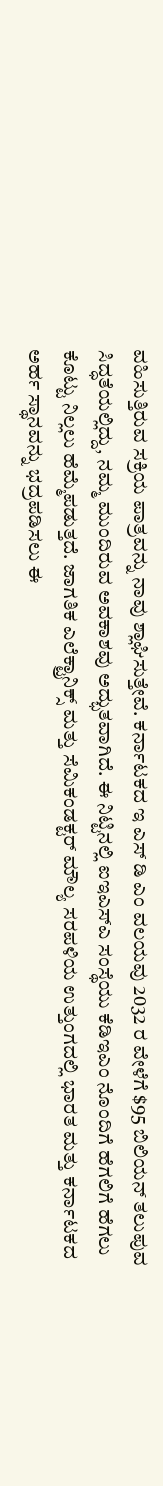ವಹಿಸುತ್ತಿರುವ ಸಕ್ರಿಯ ಪಾತ್ರವನ್ನು ನಾವು ಶ್ಲಾಘಿಸುತ್ತೇವೆ. ಕರ್ನಾಟಕದ ಇ ಎಸ್ ಡಿ ಎಂ ವಲಯವು 2032 ರ ವೇಳೆಗೆ $95 ಬಿಲಿಯನ್ ತಲುಪುವ ಸಿದ್ಧತೆಯಲ್ಲಿದ್ದು, ನಮ್ಮ ಮುಂದಿರುವ ಅವಕಾಶವು ಅದ್ಭುತವಾಗಿದೆ. ಈ ನಿಟ್ಟಿನಲ್ಲಿ ಐಇಎಸ್ಎ ಸಂಸ್ಥೆಯು ಕೆಡಿಇಎಂ ನೊಂದಿಗೆ ಹೆಗಲಿಗೆ ಹೆಗಲು ಕೊಟ್ಟು ನಿಲ್ಲಲು ಹೆಮ್ಮೆಪಡುತ್ತದೆ. ಜಾಗತಿಕ ಎಲೆಕ್ಟ್ರಾನಿಕ್ಸ್ ಮತ್ತು ಸೆಮಿಕಂಡಕ್ಟರ್ ಮೌಲ್ಯ ಸರಪಳಿಯ ಉತ್ತುಂಗದಲ್ಲಿ ಭಾರತ ಮತ್ತು ಕರ್ನಾಟಕದ ಅರ್ಹ ಸ್ಥಾನವನ್ನು ಭದ್ರಪಡಿಸಲು ಈ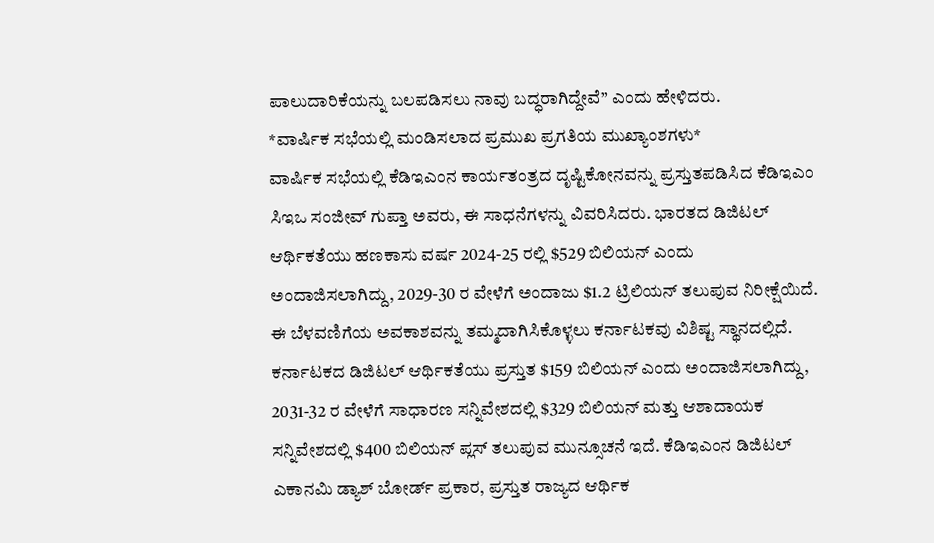ಪಾಲುದಾರಿಕೆಯನ್ನು ಬಲಪಡಿಸಲು ನಾವು ಬದ್ಧರಾಗಿದ್ದೇವೆ” ಎಂದು ಹೇಳಿದರು.
*ವಾರ್ಷಿಕ ಸಭೆಯಲ್ಲಿ ಮಂಡಿಸಲಾದ ಪ್ರಮುಖ ಪ್ರಗತಿಯ ಮುಖ್ಯಾಂಶಗಳು*
ವಾರ್ಷಿಕ ಸಭೆಯಲ್ಲಿ ಕೆಡಿಇಎಂನ ಕಾರ್ಯತಂತ್ರದ ದೃಷ್ಟಿಕೋನವನ್ನು ಪ್ರಸ್ತುತಪಡಿಸಿದ ಕೆಡಿಇಎಂ ಸಿಇಒ ಸಂಜೀವ್ ಗುಪ್ತಾ ಅವರು, ಈ ಸಾಧನೆಗಳನ್ನು ವಿವರಿಸಿದರು. ಭಾರತದ ಡಿಜಿಟಲ್ ಆರ್ಥಿಕತೆಯು ಹಣಕಾಸು ವರ್ಷ 2024-25 ರಲ್ಲಿ $529 ಬಿಲಿಯನ್ ಎಂದು ಅಂದಾಜಿಸಲಾಗಿದ್ದು, 2029-30 ರ ವೇಳೆಗೆ ಅಂದಾಜು $1.2 ಟ್ರಿಲಿಯನ್ ತಲುಪುವ ನಿರೀಕ್ಷೆಯಿದೆ. ಈ ಬೆಳವಣಿಗೆಯ ಅವಕಾಶವನ್ನು ತಮ್ಮದಾಗಿಸಿಕೊಳ್ಳಲು ಕರ್ನಾಟಕವು ವಿಶಿಷ್ಟ ಸ್ಥಾನದಲ್ಲಿದೆ. ಕರ್ನಾಟಕದ ಡಿಜಿಟಲ್ ಆರ್ಥಿಕತೆಯು ಪ್ರಸ್ತುತ $159 ಬಿಲಿಯನ್ ಎಂದು ಅಂದಾಜಿಸಲಾಗಿದ್ದು, 2031-32 ರ ವೇಳೆಗೆ ಸಾಧಾರಣ ಸನ್ನಿವೇಶದಲ್ಲಿ $329 ಬಿಲಿಯನ್ ಮತ್ತು ಆಶಾದಾಯಕ ಸನ್ನಿವೇಶದಲ್ಲಿ $400 ಬಿಲಿಯನ್ ಪ್ಲಸ್ ತಲುಪುವ ಮುನ್ಸೂಚನೆ ಇದೆ. ಕೆಡಿಇಎಂನ ಡಿಜಿಟಲ್ ಎಕಾನಮಿ ಡ್ಯಾಶ್ ಬೋರ್ಡ್ ಪ್ರಕಾರ, ಪ್ರಸ್ತುತ ರಾಜ್ಯದ ಆರ್ಥಿಕ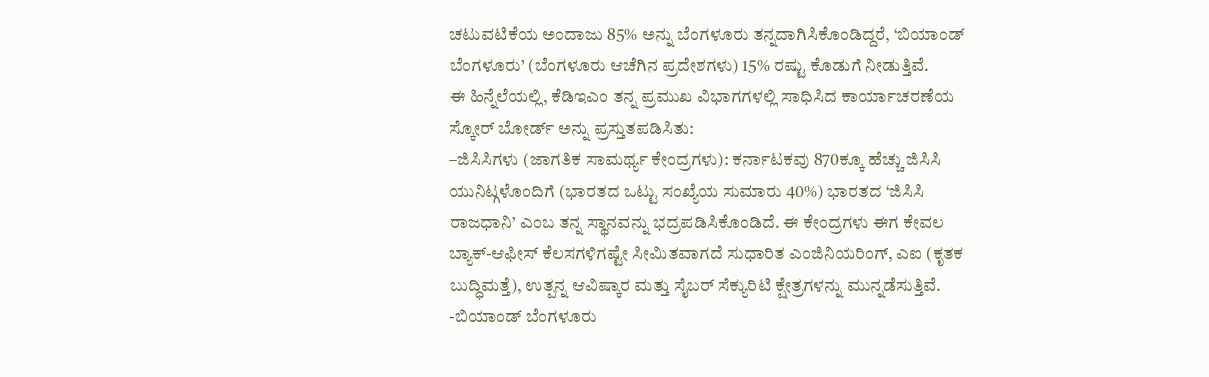ಚಟುವಟಿಕೆಯ ಅಂದಾಜು 85% ಅನ್ನು ಬೆಂಗಳೂರು ತನ್ನದಾಗಿಸಿಕೊಂಡಿದ್ದರೆ, ‘ಬಿಯಾಂಡ್ ಬೆಂಗಳೂರು’ (ಬೆಂಗಳೂರು ಆಚೆಗಿನ ಪ್ರದೇಶಗಳು) 15% ರಷ್ಟು ಕೊಡುಗೆ ನೀಡುತ್ತಿವೆ.
ಈ ಹಿನ್ನೆಲೆಯಲ್ಲಿ, ಕೆಡಿಇಎಂ ತನ್ನ ಪ್ರಮುಖ ವಿಭಾಗಗಳಲ್ಲಿ ಸಾಧಿಸಿದ ಕಾರ್ಯಾಚರಣೆಯ ಸ್ಕೋರ್ ಬೋರ್ಡ್ ಅನ್ನು ಪ್ರಸ್ತುತಪಡಿಸಿತು:
–ಜಿಸಿಸಿಗಳು (ಜಾಗತಿಕ ಸಾಮರ್ಥ್ಯ ಕೇಂದ್ರಗಳು): ಕರ್ನಾಟಕವು 870ಕ್ಕೂ ಹೆಚ್ಚು ಜಿಸಿಸಿ ಯುನಿಟ್ಗಳೊಂದಿಗೆ (ಭಾರತದ ಒಟ್ಟು ಸಂಖ್ಯೆಯ ಸುಮಾರು 40%) ಭಾರತದ ‘ಜಿಸಿಸಿ ರಾಜಧಾನಿ’ ಎಂಬ ತನ್ನ ಸ್ಥಾನವನ್ನು ಭದ್ರಪಡಿಸಿಕೊಂಡಿದೆ. ಈ ಕೇಂದ್ರಗಳು ಈಗ ಕೇವಲ ಬ್ಯಾಕ್-ಆಫೀಸ್ ಕೆಲಸಗಳಿಗಷ್ಟೇ ಸೀಮಿತವಾಗದೆ ಸುಧಾರಿತ ಎಂಜಿನಿಯರಿಂಗ್, ಎಐ (ಕೃತಕ ಬುದ್ಧಿಮತ್ತೆ), ಉತ್ಪನ್ನ ಆವಿಷ್ಕಾರ ಮತ್ತು ಸೈಬರ್ ಸೆಕ್ಯುರಿಟಿ ಕ್ಷೇತ್ರಗಳನ್ನು ಮುನ್ನಡೆಸುತ್ತಿವೆ.
-ಬಿಯಾಂಡ್ ಬೆಂಗಳೂರು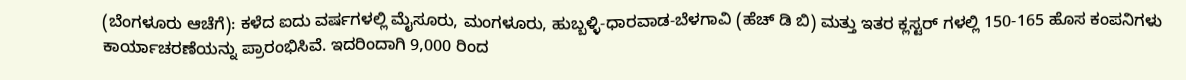(ಬೆಂಗಳೂರು ಆಚೆಗೆ): ಕಳೆದ ಐದು ವರ್ಷಗಳಲ್ಲಿ ಮೈಸೂರು, ಮಂಗಳೂರು, ಹುಬ್ಬಳ್ಳಿ-ಧಾರವಾಡ-ಬೆಳಗಾವಿ (ಹೆಚ್ ಡಿ ಬಿ) ಮತ್ತು ಇತರ ಕ್ಲಸ್ಟರ್ ಗಳಲ್ಲಿ 150-165 ಹೊಸ ಕಂಪನಿಗಳು ಕಾರ್ಯಾಚರಣೆಯನ್ನು ಪ್ರಾರಂಭಿಸಿವೆ. ಇದರಿಂದಾಗಿ 9,000 ರಿಂದ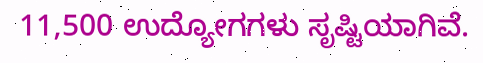11,500 ಉದ್ಯೋಗಗಳು ಸೃಷ್ಟಿಯಾಗಿವೆ.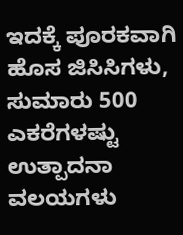ಇದಕ್ಕೆ ಪೂರಕವಾಗಿ ಹೊಸ ಜಿಸಿಸಿಗಳು, ಸುಮಾರು 500 ಎಕರೆಗಳಷ್ಟು ಉತ್ಪಾದನಾ ವಲಯಗಳು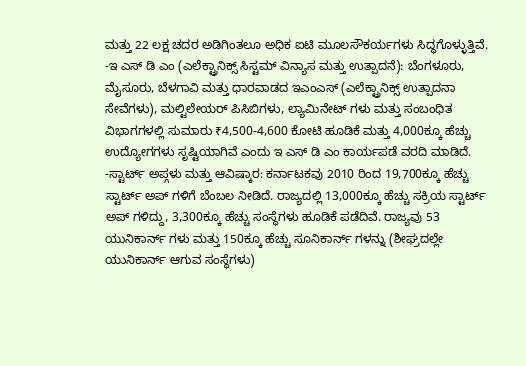ಮತ್ತು 22 ಲಕ್ಷ ಚದರ ಅಡಿಗಿಂತಲೂ ಅಧಿಕ ಐಟಿ ಮೂಲಸೌಕರ್ಯಗಳು ಸಿದ್ಧಗೊಳ್ಳುತ್ತಿವೆ.
-ಇ ಎಸ್ ಡಿ ಎಂ (ಎಲೆಕ್ಟ್ರಾನಿಕ್ಸ್ ಸಿಸ್ಟಮ್ ವಿನ್ಯಾಸ ಮತ್ತು ಉತ್ಪಾದನೆ): ಬೆಂಗಳೂರು, ಮೈಸೂರು, ಬೆಳಗಾವಿ ಮತ್ತು ಧಾರವಾಡದ ಇಎಂಎಸ್ (ಎಲೆಕ್ಟ್ರಾನಿಕ್ಸ್ ಉತ್ಪಾದನಾ ಸೇವೆಗಳು), ಮಲ್ಟಿಲೇಯರ್ ಪಿಸಿಬಿಗಳು, ಲ್ಯಾಮಿನೇಟ್ ಗಳು ಮತ್ತು ಸಂಬಂಧಿತ ವಿಭಾಗಗಳಲ್ಲಿ ಸುಮಾರು ₹4,500-4,600 ಕೋಟಿ ಹೂಡಿಕೆ ಮತ್ತು 4,000ಕ್ಕೂ ಹೆಚ್ಚು ಉದ್ಯೋಗಗಳು ಸೃಷ್ಟಿಯಾಗಿವೆ ಎಂದು ಇ ಎಸ್ ಡಿ ಎಂ ಕಾರ್ಯಪಡೆ ವರದಿ ಮಾಡಿದೆ.
-ಸ್ಟಾರ್ಟ್ ಅಪ್ಗಳು ಮತ್ತು ಆವಿಷ್ಕಾರ: ಕರ್ನಾಟಕವು 2010 ರಿಂದ 19,700ಕ್ಕೂ ಹೆಚ್ಚು ಸ್ಟಾರ್ಟ್ ಅಪ್ ಗಳಿಗೆ ಬೆಂಬಲ ನೀಡಿದೆ. ರಾಜ್ಯದಲ್ಲಿ 13,000ಕ್ಕೂ ಹೆಚ್ಚು ಸಕ್ರಿಯ ಸ್ಟಾರ್ಟ್ ಅಪ್ ಗಳಿದ್ದು, 3,300ಕ್ಕೂ ಹೆಚ್ಚು ಸಂಸ್ಥೆಗಳು ಹೂಡಿಕೆ ಪಡೆದಿವೆ. ರಾಜ್ಯವು 53 ಯುನಿಕಾರ್ನ್ ಗಳು ಮತ್ತು 150ಕ್ಕೂ ಹೆಚ್ಚು ಸೂನಿಕಾರ್ನ್ ಗಳನ್ನು (ಶೀಘ್ರದಲ್ಲೇ ಯುನಿಕಾರ್ನ್ ಆಗುವ ಸಂಸ್ಥೆಗಳು)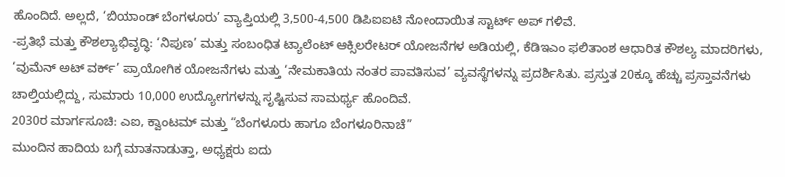ಹೊಂದಿದೆ. ಅಲ್ಲದೆ, ‘ಬಿಯಾಂಡ್ ಬೆಂಗಳೂರು’ ವ್ಯಾಪ್ತಿಯಲ್ಲಿ 3,500-4,500 ಡಿಪಿಐಐಟಿ ನೋಂದಾಯಿತ ಸ್ಟಾರ್ಟ್ ಅಪ್ ಗಳಿವೆ.
-ಪ್ರತಿಭೆ ಮತ್ತು ಕೌಶಲ್ಯಾಭಿವೃದ್ಧಿ: ‘ನಿಪುಣ’ ಮತ್ತು ಸಂಬಂಧಿತ ಟ್ಯಾಲೆಂಟ್ ಆಕ್ಸಿಲರೇಟರ್ ಯೋಜನೆಗಳ ಅಡಿಯಲ್ಲಿ, ಕೆಡಿಇಎಂ ಫಲಿತಾಂಶ ಆಧಾರಿತ ಕೌಶಲ್ಯ ಮಾದರಿಗಳು, ‘ವುಮೆನ್ ಅಟ್ ವರ್ಕ್’ ಪ್ರಾಯೋಗಿಕ ಯೋಜನೆಗಳು ಮತ್ತು ‘ನೇಮಕಾತಿಯ ನಂತರ ಪಾವತಿಸುವ’ ವ್ಯವಸ್ಥೆಗಳನ್ನು ಪ್ರದರ್ಶಿಸಿತು. ಪ್ರಸ್ತುತ 20ಕ್ಕೂ ಹೆಚ್ಚು ಪ್ರಸ್ತಾವನೆಗಳು ಚಾಲ್ತಿಯಲ್ಲಿದ್ದು, ಸುಮಾರು 10,000 ಉದ್ಯೋಗಗಳನ್ನು ಸೃಷ್ಟಿಸುವ ಸಾಮರ್ಥ್ಯ ಹೊಂದಿವೆ.
2030ರ ಮಾರ್ಗಸೂಚಿ: ಎಐ, ಕ್ವಾಂಟಮ್ ಮತ್ತು “ಬೆಂಗಳೂರು ಹಾಗೂ ಬೆಂಗಳೂರಿನಾಚೆ”
ಮುಂದಿನ ಹಾದಿಯ ಬಗ್ಗೆ ಮಾತನಾಡುತ್ತಾ, ಅಧ್ಯಕ್ಷರು ಐದು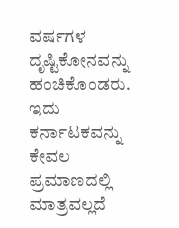ವರ್ಷಗಳ ದೃಷ್ಟಿಕೋನವನ್ನು ಹಂಚಿಕೊಂಡರು. ಇದು ಕರ್ನಾಟಕವನ್ನು ಕೇವಲ ಪ್ರಮಾಣದಲ್ಲಿ ಮಾತ್ರವಲ್ಲದೆ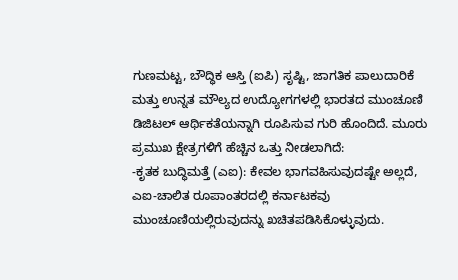ಗುಣಮಟ್ಟ, ಬೌದ್ಧಿಕ ಆಸ್ತಿ (ಐಪಿ) ಸೃಷ್ಟಿ, ಜಾಗತಿಕ ಪಾಲುದಾರಿಕೆ ಮತ್ತು ಉನ್ನತ ಮೌಲ್ಯದ ಉದ್ಯೋಗಗಳಲ್ಲಿ ಭಾರತದ ಮುಂಚೂಣಿ ಡಿಜಿಟಲ್ ಆರ್ಥಿಕತೆಯನ್ನಾಗಿ ರೂಪಿಸುವ ಗುರಿ ಹೊಂದಿದೆ. ಮೂರು ಪ್ರಮುಖ ಕ್ಷೇತ್ರಗಳಿಗೆ ಹೆಚ್ಚಿನ ಒತ್ತು ನೀಡಲಾಗಿದೆ:
-ಕೃತಕ ಬುದ್ಧಿಮತ್ತೆ (ಎಐ): ಕೇವಲ ಭಾಗವಹಿಸುವುದಷ್ಟೇ ಅಲ್ಲದೆ, ಎಐ-ಚಾಲಿತ ರೂಪಾಂತರದಲ್ಲಿ ಕರ್ನಾಟಕವು ಮುಂಚೂಣಿಯಲ್ಲಿರುವುದನ್ನು ಖಚಿತಪಡಿಸಿಕೊಳ್ಳುವುದು.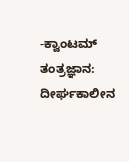-ಕ್ವಾಂಟಮ್ ತಂತ್ರಜ್ಞಾನ: ದೀರ್ಘಕಾಲೀನ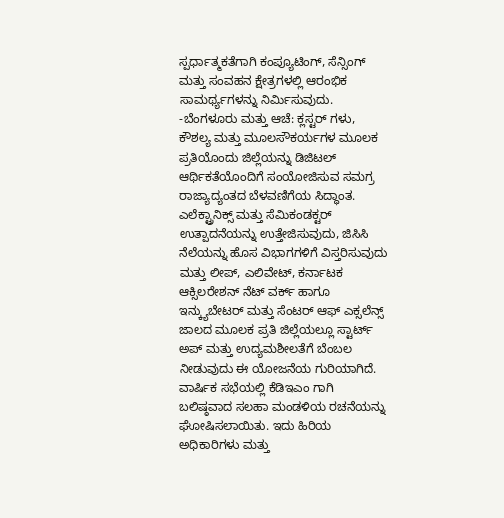ಸ್ಪರ್ಧಾತ್ಮಕತೆಗಾಗಿ ಕಂಪ್ಯೂಟಿಂಗ್, ಸೆನ್ಸಿಂಗ್ ಮತ್ತು ಸಂವಹನ ಕ್ಷೇತ್ರಗಳಲ್ಲಿ ಆರಂಭಿಕ ಸಾಮರ್ಥ್ಯಗಳನ್ನು ನಿರ್ಮಿಸುವುದು.
-ಬೆಂಗಳೂರು ಮತ್ತು ಆಚೆ: ಕ್ಲಸ್ಟರ್ ಗಳು, ಕೌಶಲ್ಯ ಮತ್ತು ಮೂಲಸೌಕರ್ಯಗಳ ಮೂಲಕ ಪ್ರತಿಯೊಂದು ಜಿಲ್ಲೆಯನ್ನು ಡಿಜಿಟಲ್ ಆರ್ಥಿಕತೆಯೊಂದಿಗೆ ಸಂಯೋಜಿಸುವ ಸಮಗ್ರ ರಾಜ್ಯಾದ್ಯಂತದ ಬೆಳವಣಿಗೆಯ ಸಿದ್ಧಾಂತ.
ಎಲೆಕ್ಟ್ರಾನಿಕ್ಸ್ ಮತ್ತು ಸೆಮಿಕಂಡಕ್ಟರ್ ಉತ್ಪಾದನೆಯನ್ನು ಉತ್ತೇಜಿಸುವುದು, ಜಿಸಿಸಿ ನೆಲೆಯನ್ನು ಹೊಸ ವಿಭಾಗಗಳಿಗೆ ವಿಸ್ತರಿಸುವುದು ಮತ್ತು ಲೀಪ್, ಎಲಿವೇಟ್, ಕರ್ನಾಟಕ ಆಕ್ಸಿಲರೇಶನ್ ನೆಟ್ ವರ್ಕ್ ಹಾಗೂ ಇನ್ಕ್ಯುಬೇಟರ್ ಮತ್ತು ಸೆಂಟರ್ ಆಫ್ ಎಕ್ಸಲೆನ್ಸ್ ಜಾಲದ ಮೂಲಕ ಪ್ರತಿ ಜಿಲ್ಲೆಯಲ್ಲೂ ಸ್ಟಾರ್ಟ್ ಅಪ್ ಮತ್ತು ಉದ್ಯಮಶೀಲತೆಗೆ ಬೆಂಬಲ ನೀಡುವುದು ಈ ಯೋಜನೆಯ ಗುರಿಯಾಗಿದೆ.
ವಾರ್ಷಿಕ ಸಭೆಯಲ್ಲಿ ಕೆಡಿಇಎಂ ಗಾಗಿ ಬಲಿಷ್ಠವಾದ ಸಲಹಾ ಮಂಡಳಿಯ ರಚನೆಯನ್ನು ಘೋಷಿಸಲಾಯಿತು. ಇದು ಹಿರಿಯ ಅಧಿಕಾರಿಗಳು ಮತ್ತು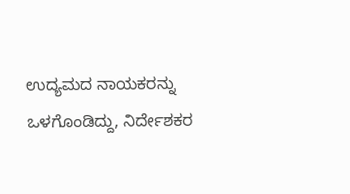ಉದ್ಯಮದ ನಾಯಕರನ್ನು ಒಳಗೊಂಡಿದ್ದು, ನಿರ್ದೇಶಕರ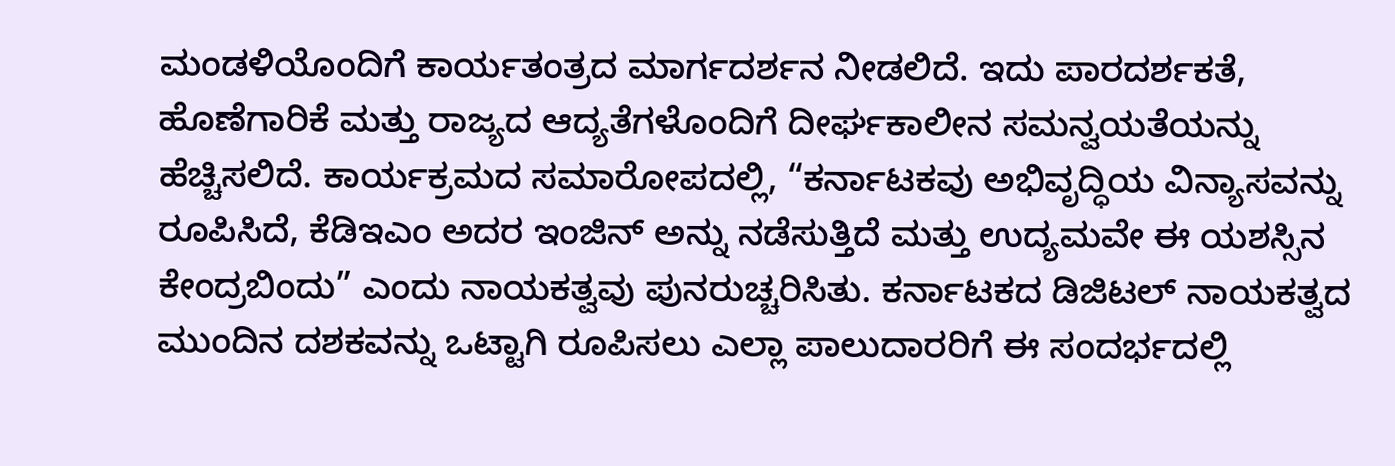ಮಂಡಳಿಯೊಂದಿಗೆ ಕಾರ್ಯತಂತ್ರದ ಮಾರ್ಗದರ್ಶನ ನೀಡಲಿದೆ. ಇದು ಪಾರದರ್ಶಕತೆ, ಹೊಣೆಗಾರಿಕೆ ಮತ್ತು ರಾಜ್ಯದ ಆದ್ಯತೆಗಳೊಂದಿಗೆ ದೀರ್ಘಕಾಲೀನ ಸಮನ್ವಯತೆಯನ್ನು ಹೆಚ್ಚಿಸಲಿದೆ. ಕಾರ್ಯಕ್ರಮದ ಸಮಾರೋಪದಲ್ಲಿ, “ಕರ್ನಾಟಕವು ಅಭಿವೃದ್ಧಿಯ ವಿನ್ಯಾಸವನ್ನು ರೂಪಿಸಿದೆ, ಕೆಡಿಇಎಂ ಅದರ ಇಂಜಿನ್ ಅನ್ನು ನಡೆಸುತ್ತಿದೆ ಮತ್ತು ಉದ್ಯಮವೇ ಈ ಯಶಸ್ಸಿನ ಕೇಂದ್ರಬಿಂದು” ಎಂದು ನಾಯಕತ್ವವು ಪುನರುಚ್ಚರಿಸಿತು. ಕರ್ನಾಟಕದ ಡಿಜಿಟಲ್ ನಾಯಕತ್ವದ ಮುಂದಿನ ದಶಕವನ್ನು ಒಟ್ಟಾಗಿ ರೂಪಿಸಲು ಎಲ್ಲಾ ಪಾಲುದಾರರಿಗೆ ಈ ಸಂದರ್ಭದಲ್ಲಿ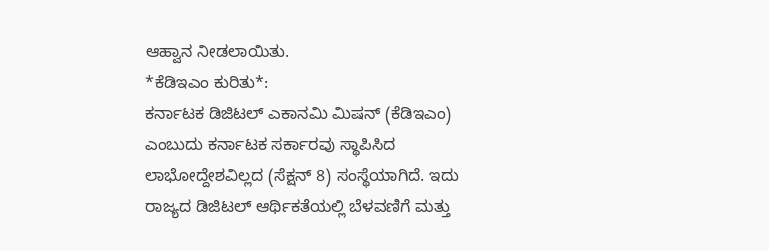ಆಹ್ವಾನ ನೀಡಲಾಯಿತು.
*ಕೆಡಿಇಎಂ ಕುರಿತು*:
ಕರ್ನಾಟಕ ಡಿಜಿಟಲ್ ಎಕಾನಮಿ ಮಿಷನ್ (ಕೆಡಿಇಎಂ) ಎಂಬುದು ಕರ್ನಾಟಕ ಸರ್ಕಾರವು ಸ್ಥಾಪಿಸಿದ ಲಾಭೋದ್ದೇಶವಿಲ್ಲದ (ಸೆಕ್ಷನ್ 8) ಸಂಸ್ಥೆಯಾಗಿದೆ. ಇದು ರಾಜ್ಯದ ಡಿಜಿಟಲ್ ಆರ್ಥಿಕತೆಯಲ್ಲಿ ಬೆಳವಣಿಗೆ ಮತ್ತು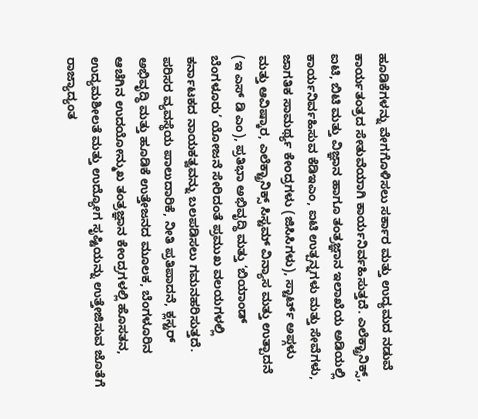ಹೂಡಿಕೆಗಳನ್ನು ವೇಗಗೊಳಿಸಲು ಸರ್ಕಾರ ಮತ್ತು ಉದ್ಯಮದ ನಡುವೆ ಕಾರ್ಯತಂತ್ರದ ಸೇತುವೆಯಾಗಿ ಕಾರ್ಯನಿರ್ವಹಿಸುತ್ತದೆ. ಎಲೆಕ್ಟ್ರಾನಿಕ್ಸ್, ಐಟಿ, ಬಿಟಿ ಮತ್ತು ವಿಜ್ಞಾನ ಹಾಗೂ ತಂತ್ರಜ್ಞಾನ ಇಲಾಖೆಯ ಅಡಿಯಲ್ಲಿ ಕಾರ್ಯನಿರ್ವಹಿಸುವ ಕೆಡಿಇಎಂ, ಐಟಿ ಉತ್ಪನ್ನಗಳು ಮತ್ತು ಸೇವೆಗಳು, ಜಾಗತಿಕ ಸಾಮರ್ಥ್ಯ ಕೇಂದ್ರಗಳು (ಜಿಸಿಸಿಗಳು), ಸ್ಟಾರ್ಟ್ ಅಪ್ಗಳು ಮತ್ತು ಆವಿಷ್ಕಾರ, ಎಲೆಕ್ಟ್ರಾನಿಕ್ಸ್ ಸಿಸ್ಟಮ್ ವಿನ್ಯಾಸ ಮತ್ತು ಉತ್ಪಾದನೆ (ಇ ಎಸ್ ಡಿ ಎಂ), ಪ್ರತಿಭಾ ಅಭಿವೃದ್ಧಿ ಮತ್ತು ‘ಬಿಯಾಂಡ್ ಬೆಂಗಳೂರು’ ಯೋಜನೆ ಸೇರಿದಂತೆ ಪ್ರಮುಖ ವಲಯಗಳಲ್ಲಿ ಕರ್ನಾಟಕದ ನಾಯಕತ್ವವನ್ನು ಬಲಪಡಿಸಲು ಗಮನಹರಿಸುತ್ತದೆ. ಪರಿಸರ ವ್ಯವಸ್ಥೆಯ ಪಾಲುದಾರಿಕೆ, ನೀತಿ ಪ್ರತಿಪಾದನೆ, ಕ್ಲಸ್ಟರ್ ಅಭಿವೃದ್ಧಿ ಮತ್ತು ಹೂಡಿಕೆ ಉತ್ತೇಜನದ ಮೂಲಕ, ಬೆಂಗಳೂರಿನ ಆಚೆಗಿನ ಉದಯೋನ್ಮುಖ ತಂತ್ರಜ್ಞಾನ ಕೇಂದ್ರಗಳಲ್ಲಿ ಹೊಸತನ, ಉದ್ಯಮಶೀಲತೆ ಮತ್ತು ಉದ್ಯೋಗ ಸೃಷ್ಟಿಯನ್ನು ಉತ್ತೇಜಿಸುವ ಜೊತೆಗೆ ರಾಜ್ಯಾದ್ಯಂತ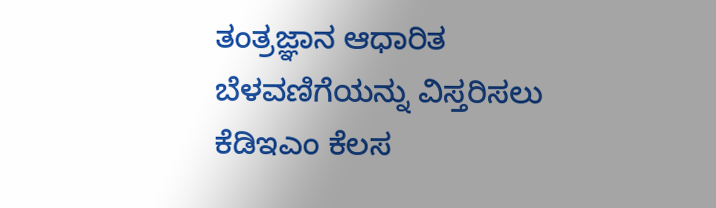ತಂತ್ರಜ್ಞಾನ ಆಧಾರಿತ ಬೆಳವಣಿಗೆಯನ್ನು ವಿಸ್ತರಿಸಲು ಕೆಡಿಇಎಂ ಕೆಲಸ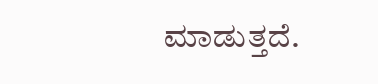ಮಾಡುತ್ತದೆ.